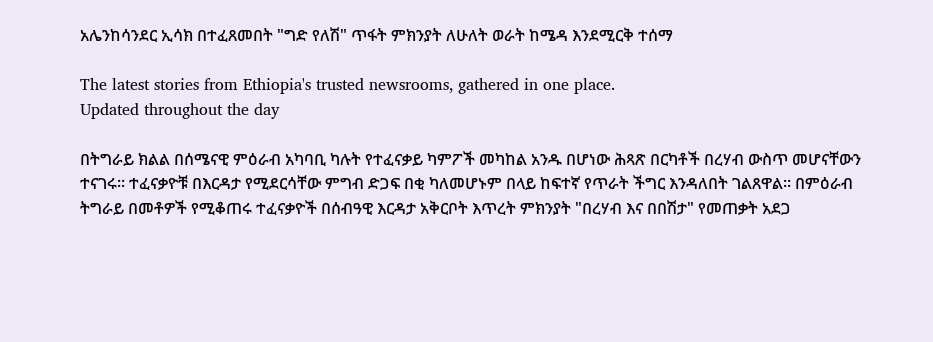አሌንከሳንደር ኢሳክ በተፈጸመበት "ግድ የለሽ" ጥፋት ምክንያት ለሁለት ወራት ከሜዳ እንደሚርቅ ተሰማ

The latest stories from Ethiopia's trusted newsrooms, gathered in one place.
Updated throughout the day

በትግራይ ክልል በሰሜናዊ ምዕራብ አካባቢ ካሉት የተፈናቃይ ካምፖች መካከል አንዱ በሆነው ሕጻጽ በርካቶች በረሃብ ውስጥ መሆናቸውን ተናገሩ። ተፈናቃዮቹ በእርዳታ የሚደርሳቸው ምግብ ድጋፍ በቂ ካለመሆኑም በላይ ከፍተኛ የጥራት ችግር እንዳለበት ገልጸዋል። በምዕራብ ትግራይ በመቶዎች የሚቆጠሩ ተፈናቃዮች በሰብዓዊ እርዳታ አቅርቦት እጥረት ምክንያት "በረሃብ እና በበሽታ" የመጠቃት አደጋ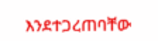እንደተጋረጠባቸው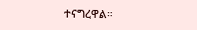ተናግረዋል።